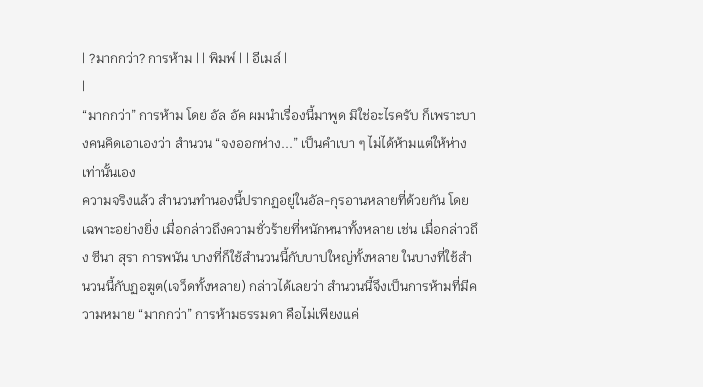| ?มากกว่า? การห้าม | | พิมพ์ | | อีเมล์ |
|
“มากกว่า” การห้าม โดย อัล อัค ผมนำเรื่องนี้มาพูด มิใช่อะไรครับ ก็เพราะบางคนคิดเอาเองว่า สำนวน “จงออกห่าง...” เป็นคำเบา ๆ ไม่ได้ห้ามแต่ให้ห่างเท่านั้นเอง
ความจริงแล้ว สำนวนทำนองนี้ปรากฏอยู่ในอัล-กุรอานหลายที่ด้วยกัน โดยเฉพาะอย่างยิ่ง เมื่อกล่าวถึงความชั่วร้ายที่หนักหนาทั้งหลาย เช่น เมื่อกล่าวถึง ซีนา สุรา การพนัน บางที่ก็ใช้สำนวนนี้กับบาปใหญ่ทั้งหลาย ในบางที่ใช้สำนวนนี้กับฏอฆูต(เจว็ดทั้งหลาย) กล่าวได้เลยว่า สำนวนนี้จึงเป็นการห้ามที่มีความหมาย “มากกว่า” การห้ามธรรมดา คือไม่เพียงแค่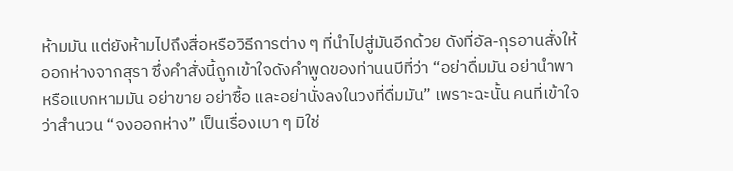ห้ามมัน แต่ยังห้ามไปถึงสื่อหรือวิธีการต่าง ๆ ที่นำไปสู่มันอีกด้วย ดังที่อัล-กุรอานสั่งให้ออกห่างจากสุรา ซึ่งคำสั่งนี้ถูกเข้าใจดังคำพูดของท่านนบีที่ว่า “อย่าดื่มมัน อย่านำพาหรือแบกหามมัน อย่าขาย อย่าซื้อ และอย่านั่งลงในวงที่ดื่มมัน” เพราะฉะนั้น คนที่เข้าใจว่าสำนวน “จงออกห่าง” เป็นเรื่องเบา ๆ มิใช่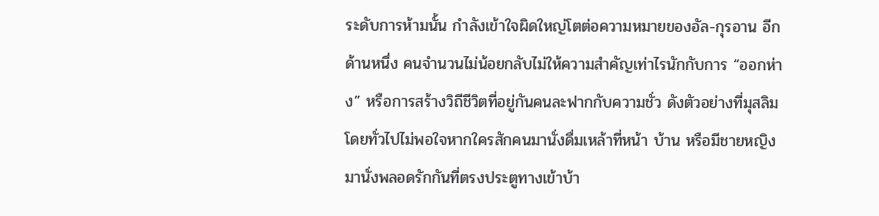ระดับการห้ามนั้น กำลังเข้าใจผิดใหญ่โตต่อความหมายของอัล-กุรอาน อีกด้านหนึ่ง คนจำนวนไม่น้อยกลับไม่ให้ความสำคัญเท่าไรนักกับการ “ออกห่าง” หรือการสร้างวิถีชีวิตที่อยู่กันคนละฟากกับความชั่ว ดังตัวอย่างที่มุสลิมโดยทั่วไปไม่พอใจหากใครสักคนมานั่งดื่มเหล้าที่หน้า บ้าน หรือมีชายหญิงมานั่งพลอดรักกันที่ตรงประตูทางเข้าบ้า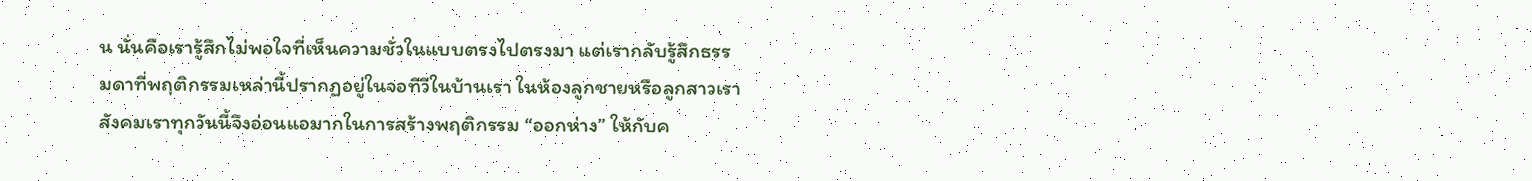น นั่นคือเรารู้สึกไม่พอใจที่เห็นความชั่วในแบบตรงไปตรงมา แต่เรากลับรู้สึกธรรมดาที่พฤติกรรมเหล่านี้ปรากฏอยู่ในจอทีวีในบ้านเรา ในห้องลูกชายหรือลูกสาวเรา สังคมเราทุกวันนี้จึงอ่อนแอมากในการสร้างพฤติกรรม “ออกห่าง” ให้กับค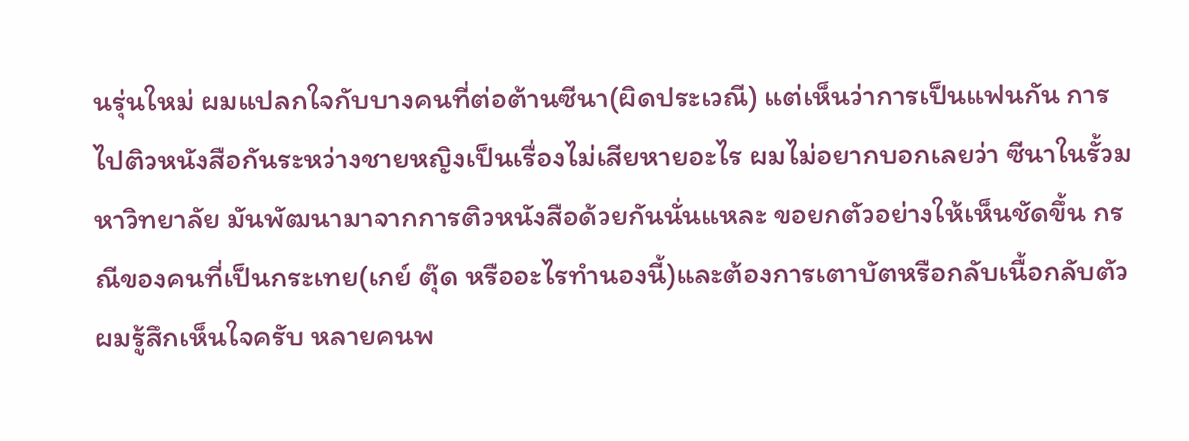นรุ่นใหม่ ผมแปลกใจกับบางคนที่ต่อต้านซีนา(ผิดประเวณี) แต่เห็นว่าการเป็นแฟนกัน การไปติวหนังสือกันระหว่างชายหญิงเป็นเรื่องไม่เสียหายอะไร ผมไม่อยากบอกเลยว่า ซีนาในรั้วมหาวิทยาลัย มันพัฒนามาจากการติวหนังสือด้วยกันนั่นแหละ ขอยกตัวอย่างให้เห็นชัดขึ้น กรณีของคนที่เป็นกระเทย(เกย์ ตุ๊ด หรืออะไรทำนองนี้)และต้องการเตาบัตหรือกลับเนื้อกลับตัว ผมรู้สึกเห็นใจครับ หลายคนพ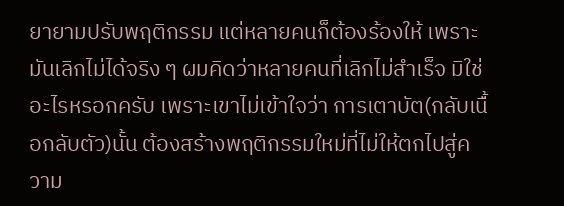ยายามปรับพฤติกรรม แต่หลายคนก็ต้องร้องให้ เพราะมันเลิกไม่ได้จริง ๆ ผมคิดว่าหลายคนที่เลิกไม่สำเร็จ มิใช่อะไรหรอกครับ เพราะเขาไม่เข้าใจว่า การเตาบัต(กลับเนื้อกลับตัว)นั้น ต้องสร้างพฤติกรรมใหม่ที่ไม่ให้ตกไปสู่ความ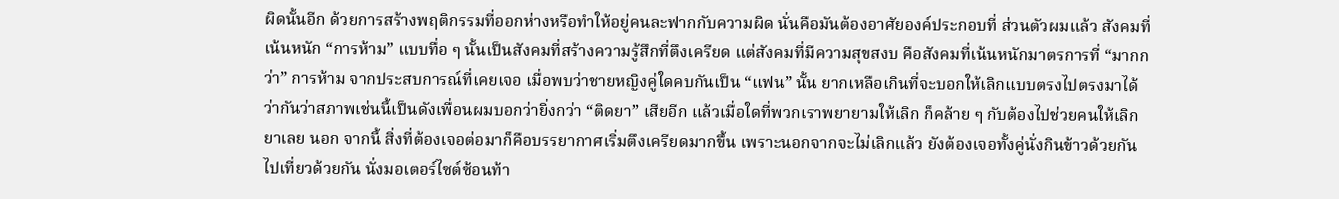ผิดนั้นอีก ด้วยการสร้างพฤติกรรมที่ออกห่างหรือทำให้อยู่คนละฟากกับความผิด นั่นคือมันต้องอาศัยองค์ประกอบที่ ส่วนตัวผมแล้ว สังคมที่เน้นหนัก “การห้าม” แบบทื่อ ๆ นั้นเป็นสังคมที่สร้างความรู้สึกที่ตึงเครียด แต่สังคมที่มีความสุขสงบ คือสังคมที่เน้นหนักมาตรการที่ “มากกว่า” การห้าม จากประสบการณ์ที่เคยเจอ เมื่อพบว่าชายหญิงคู่ใดคบกันเป็น “แฟน” นั้น ยากเหลือเกินที่จะบอกให้เลิกแบบตรงไปตรงมาได้ ว่ากันว่าสภาพเช่นนี้เป็นดังเพื่อนผมบอกว่ายิ่งกว่า “ติดยา” เสียอีก แล้วเมื่อใดที่พวกเราพยายามให้เลิก ก็คล้าย ๆ กับต้องไปช่วยคนให้เลิกยาเลย นอก จากนี้ สิ่งที่ต้องเจอต่อมาก็คือบรรยากาศเริ่มตึงเครียดมากขึ้น เพราะนอกจากจะไม่เลิกแล้ว ยังต้องเจอทั้งคู่นั่งกินข้าวด้วยกัน ไปเที่ยวด้วยกัน นั่งมอเตอร์ไซต์ซ้อนท้า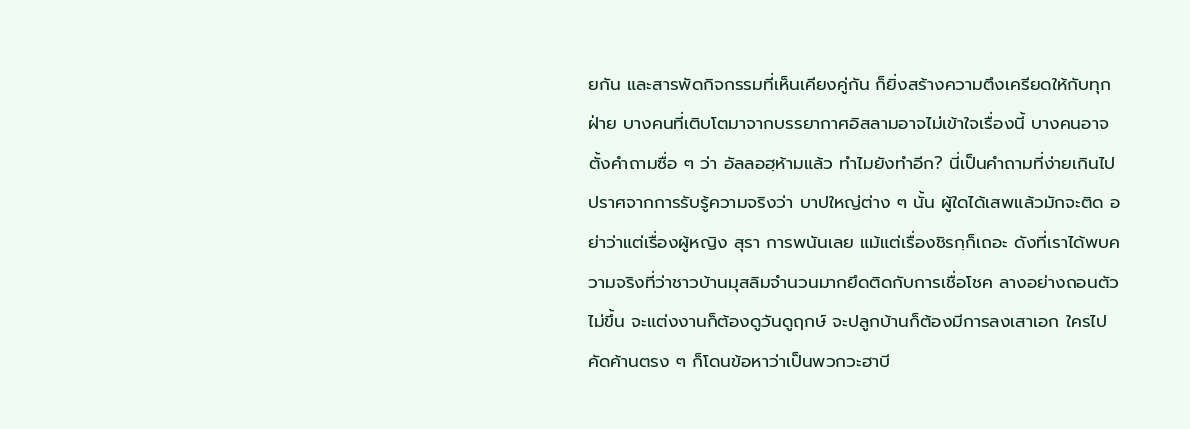ยกัน และสารพัดกิจกรรมที่เห็นเคียงคู่กัน ก็ยิ่งสร้างความตึงเครียดให้กับทุกฝ่าย บางคนที่เติบโตมาจากบรรยากาศอิสลามอาจไม่เข้าใจเรื่องนี้ บางคนอาจตั้งคำถามซื่อ ๆ ว่า อัลลอฮฺห้ามแล้ว ทำไมยังทำอีก? นี่เป็นคำถามที่ง่ายเกินไป ปราศจากการรับรู้ความจริงว่า บาปใหญ่ต่าง ๆ นั้น ผู้ใดได้เสพแล้วมักจะติด อย่าว่าแต่เรื่องผู้หญิง สุรา การพนันเลย แม้แต่เรื่องชิรกฺก็เถอะ ดังที่เราได้พบความจริงที่ว่าชาวบ้านมุสลิมจำนวนมากยึดติดกับการเชื่อโชค ลางอย่างถอนตัวไม่ขึ้น จะแต่งงานก็ต้องดูวันดูฤกษ์ จะปลูกบ้านก็ต้องมีการลงเสาเอก ใครไปคัดค้านตรง ๆ ก็โดนข้อหาว่าเป็นพวกวะฮาบี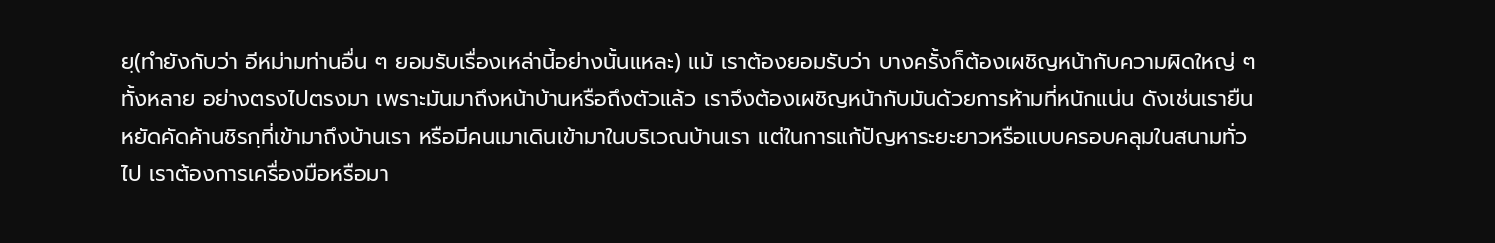ยฺ(ทำยังกับว่า อีหม่ามท่านอื่น ๆ ยอมรับเรื่องเหล่านี้อย่างนั้นแหละ) แม้ เราต้องยอมรับว่า บางครั้งก็ต้องเผชิญหน้ากับความผิดใหญ่ ๆ ทั้งหลาย อย่างตรงไปตรงมา เพราะมันมาถึงหน้าบ้านหรือถึงตัวแล้ว เราจึงต้องเผชิญหน้ากับมันด้วยการห้ามที่หนักแน่น ดังเช่นเรายืนหยัดคัดค้านชิรกฺที่เข้ามาถึงบ้านเรา หรือมีคนเมาเดินเข้ามาในบริเวณบ้านเรา แต่ในการแก้ปัญหาระยะยาวหรือแบบครอบคลุมในสนามทั่วไป เราต้องการเครื่องมือหรือมา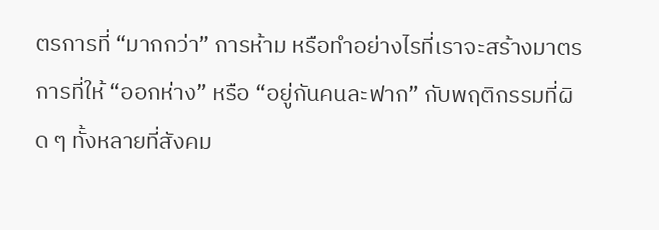ตรการที่ “มากกว่า” การห้าม หรือทำอย่างไรที่เราจะสร้างมาตรการที่ให้ “ออกห่าง” หรือ “อยู่กันคนละฟาก” กับพฤติกรรมที่ผิด ๆ ทั้งหลายที่สังคม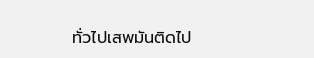ทั่วไปเสพมันติดไป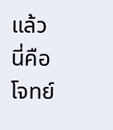แล้ว นี่คือโจทย์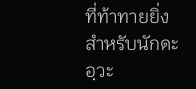ที่ท้าทายยิ่ง สำหรับนักดะอฺวะ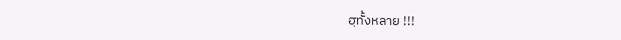ฮฺทั้งหลาย !!!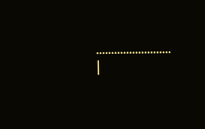……………………. |